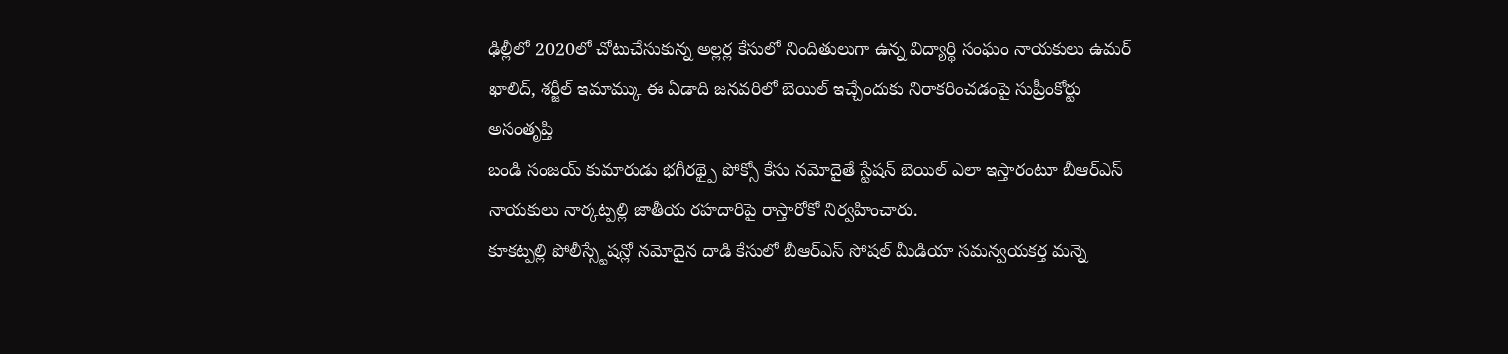ఢిల్లీలో 2020లో చోటుచేసుకున్న అల్లర్ల కేసులో నిందితులుగా ఉన్న విద్యార్థి సంఘం నాయకులు ఉమర్ ఖాలిద్, శర్జీల్ ఇమామ్కు ఈ ఏడాది జనవరిలో బెయిల్ ఇచ్చేందుకు నిరాకరించడంపై సుప్రీంకోర్టు అసంతృప్తి
బండి సంజయ్ కుమారుడు భగీరథ్పై పోక్సో కేసు నమోదైతే స్టేషన్ బెయిల్ ఎలా ఇస్తారంటూ బీఆర్ఎస్ నాయకులు నార్కట్పల్లి జాతీయ రహదారిపై రాస్తారోకో నిర్వహించారు.
కూకట్పల్లి పోలీస్స్టేషన్లో నమోదైన దాడి కేసులో బీఆర్ఎస్ సోషల్ మీడియా సమన్వయకర్త మన్నె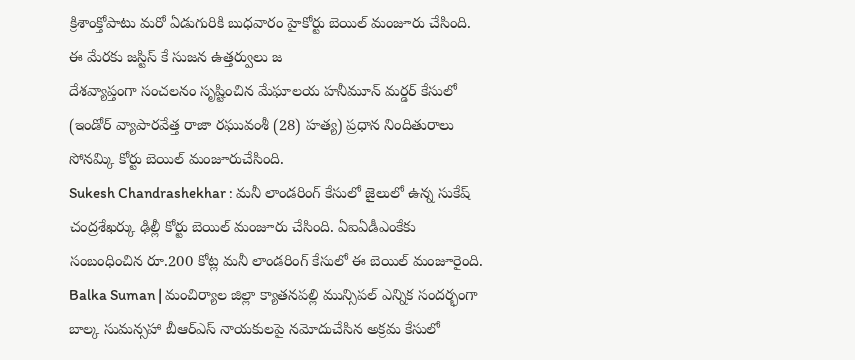క్రిశాంక్తోపాటు మరో ఏడుగురికి బుధవారం హైకోర్టు బెయిల్ మంజూరు చేసింది. ఈ మేరకు జస్టిస్ కే సుజన ఉత్తర్వులు జ
దేశవ్యాప్తంగా సంచలనం సృష్టించిన మేఘాలయ హనీమూన్ మర్డర్ కేసులో (ఇండోర్ వ్యాపారవేత్త రాజా రఘువంశీ (28) హత్య) ప్రధాన నిందితురాలు సోనమ్కి కోర్టు బెయిల్ మంజూరుచేసింది.
Sukesh Chandrashekhar : మనీ లాండరింగ్ కేసులో జైలులో ఉన్న సుకేష్ చంద్రశేఖర్కు ఢిల్లీ కోర్టు బెయిల్ మంజూరు చేసింది. ఏఐఏడీఎంకేకు సంబంధించిన రూ.200 కోట్ల మనీ లాండరింగ్ కేసులో ఈ బెయిల్ మంజూరైంది.
Balka Suman | మంచిర్యాల జిల్లా క్యాతనపల్లి మున్సిపల్ ఎన్నిక సందర్భంగా బాల్క సుమన్సహా బీఆర్ఎస్ నాయకులపై నమోదుచేసిన అక్రమ కేసులో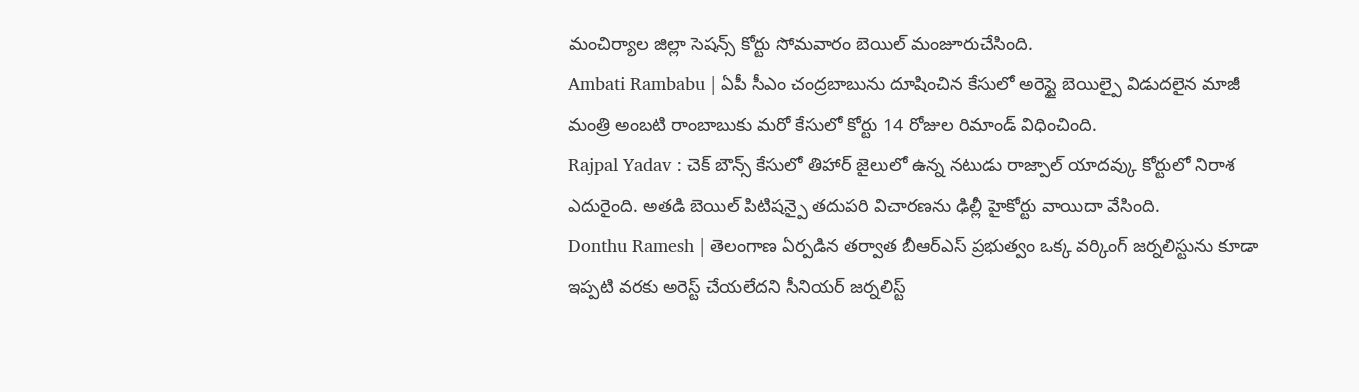మంచిర్యాల జిల్లా సెషన్స్ కోర్టు సోమవారం బెయిల్ మంజూరుచేసింది.
Ambati Rambabu | ఏపీ సీఎం చంద్రబాబును దూషించిన కేసులో అరెస్టై బెయిల్పై విడుదలైన మాజీ మంత్రి అంబటి రాంబాబుకు మరో కేసులో కోర్టు 14 రోజుల రిమాండ్ విధించింది.
Rajpal Yadav : చెక్ బౌన్స్ కేసులో తిహార్ జైలులో ఉన్న నటుడు రాజ్పాల్ యాదవ్కు కోర్టులో నిరాశ ఎదురైంది. అతడి బెయిల్ పిటిషన్పై తదుపరి విచారణను ఢిల్లీ హైకోర్టు వాయిదా వేసింది.
Donthu Ramesh | తెలంగాణ ఏర్పడిన తర్వాత బీఆర్ఎస్ ప్రభుత్వం ఒక్క వర్కింగ్ జర్నలిస్టును కూడా ఇప్పటి వరకు అరెస్ట్ చేయలేదని సీనియర్ జర్నలిస్ట్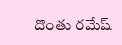దొంతు రమేష్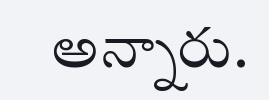అన్నారు.